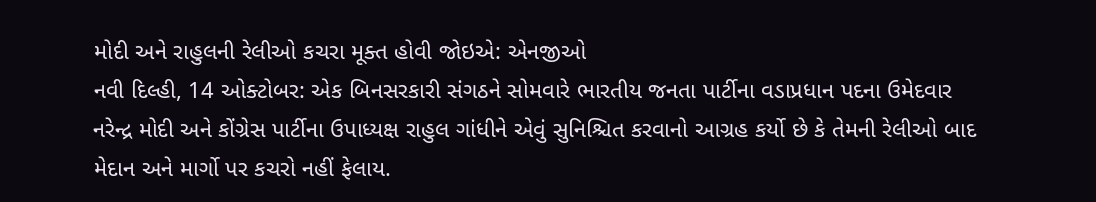મોદી અને રાહુલની રેલીઓ કચરા મૂક્ત હોવી જોઇએ: એનજીઓ
નવી દિલ્હી, 14 ઓક્ટોબર: એક બિનસરકારી સંગઠને સોમવારે ભારતીય જનતા પાર્ટીના વડાપ્રધાન પદના ઉમેદવાર નરેન્દ્ર મોદી અને કોંગ્રેસ પાર્ટીના ઉપાધ્યક્ષ રાહુલ ગાંધીને એવું સુનિશ્ચિત કરવાનો આગ્રહ કર્યો છે કે તેમની રેલીઓ બાદ મેદાન અને માર્ગો પર કચરો નહીં ફેલાય.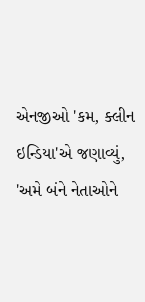એનજીઓ 'કમ, ક્લીન ઇન્ડિયા'એ જણાવ્યું, 'અમે બંને નેતાઓને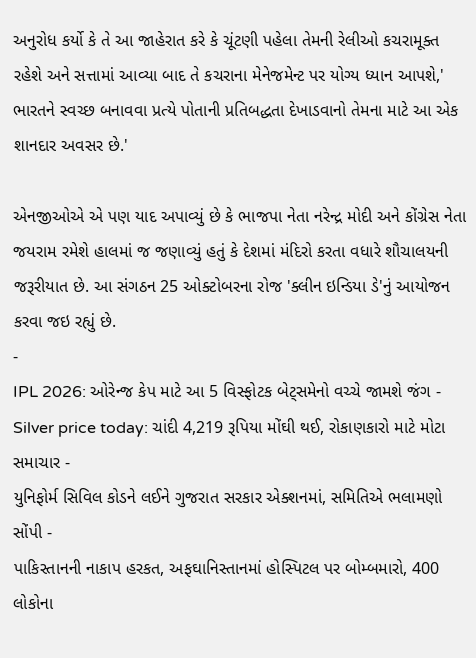અનુરોધ કર્યો કે તે આ જાહેરાત કરે કે ચૂંટણી પહેલા તેમની રેલીઓ કચરામૂક્ત રહેશે અને સત્તામાં આવ્યા બાદ તે કચરાના મેનેજમેન્ટ પર યોગ્ય ધ્યાન આપશે,' ભારતને સ્વચ્છ બનાવવા પ્રત્યે પોતાની પ્રતિબદ્ધતા દેખાડવાનો તેમના માટે આ એક શાનદાર અવસર છે.'

એનજીઓએ એ પણ યાદ અપાવ્યું છે કે ભાજપા નેતા નરેન્દ્ર મોદી અને કોંગ્રેસ નેતા જયરામ રમેશે હાલમાં જ જણાવ્યું હતું કે દેશમાં મંદિરો કરતા વધારે શૌચાલયની જરૂરીયાત છે. આ સંગઠન 25 ઓક્ટોબરના રોજ 'ક્લીન ઇન્ડિયા ડે'નું આયોજન કરવા જઇ રહ્યું છે.
-
IPL 2026: ઓરેન્જ કેપ માટે આ 5 વિસ્ફોટક બેટ્સમેનો વચ્ચે જામશે જંગ -
Silver price today: ચાંદી 4,219 રૂપિયા મોંઘી થઈ, રોકાણકારો માટે મોટા સમાચાર -
યુનિફોર્મ સિવિલ કોડને લઈને ગુજરાત સરકાર એક્શનમાં, સમિતિએ ભલામણો સોંપી -
પાકિસ્તાનની નાકાપ હરકત, અફઘાનિસ્તાનમાં હોસ્પિટલ પર બોમ્બમારો, 400 લોકોના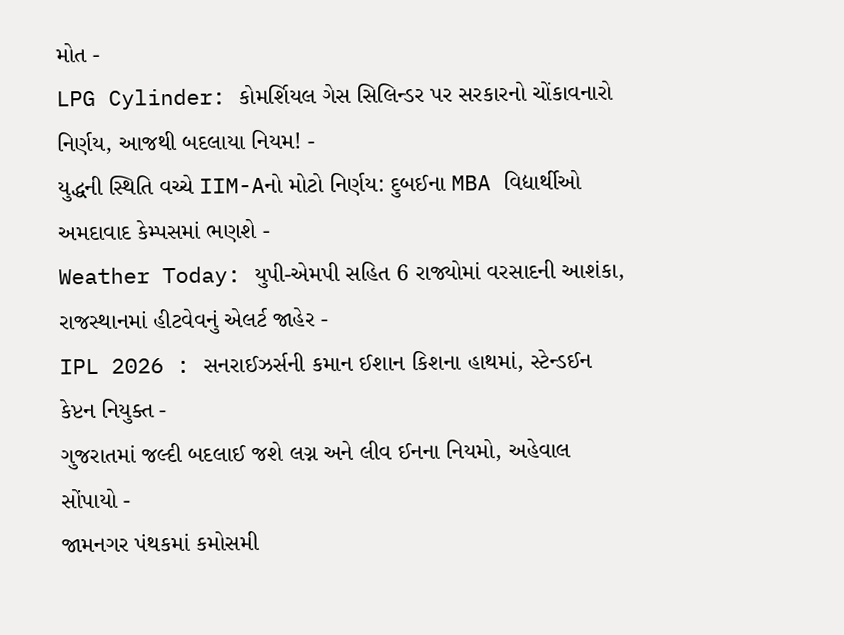મોત -
LPG Cylinder: કોમર્શિયલ ગેસ સિલિન્ડર પર સરકારનો ચોંકાવનારો નિર્ણય, આજથી બદલાયા નિયમ! -
યુદ્ધની સ્થિતિ વચ્ચે IIM-Aનો મોટો નિર્ણય: દુબઈના MBA વિદ્યાર્થીઓ અમદાવાદ કેમ્પસમાં ભણશે -
Weather Today: યુપી-એમપી સહિત 6 રાજ્યોમાં વરસાદની આશંકા, રાજસ્થાનમાં હીટવેવનું એલર્ટ જાહેર -
IPL 2026 : સનરાઈઝર્સની કમાન ઈશાન કિશના હાથમાં, સ્ટેન્ડઈન કેપ્ટન નિયુક્ત -
ગુજરાતમાં જલ્દી બદલાઈ જશે લગ્ન અને લીવ ઈનના નિયમો, અહેવાલ સોંપાયો -
જામનગર પંથકમાં કમોસમી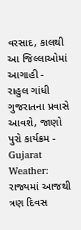વરસાદ, કાલથી આ જિલ્લાઓમાં આગાહી -
રાહુલ ગાંધી ગુજરાતના પ્રવાસે આવશે, જાણો પુરો કાર્યક્રમ -
Gujarat Weather: રાજ્યમાં આજથી ત્રણ દિવસ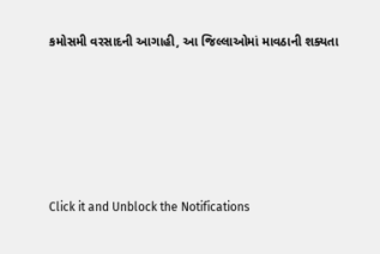કમોસમી વરસાદની આગાહી, આ જિલ્લાઓમાં માવઠાની શક્યતા








Click it and Unblock the Notifications